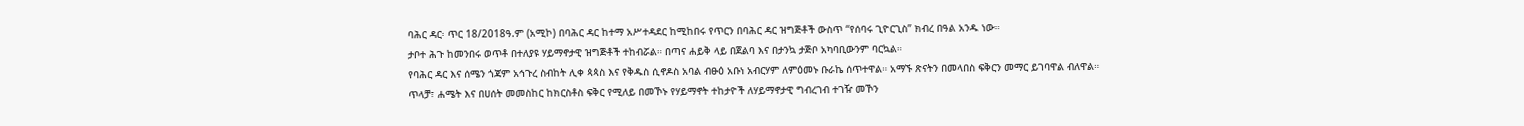ባሕር ዳር፡ ጥር 18/2018ዓ.ም (አሚኮ) በባሕር ዳር ከተማ አሥተዳደር ከሚከበሩ የጥርን በባሕር ዳር ዝግጅቶች ውስጥ “የሰባሩ ጊዮርጊስ” ክብረ በዓል አንዱ ነው።
ታቦተ ሕጉ ከመንበሩ ወጥቶ በተለያዩ ሃይማኖታዊ ዝግጅቶች ተከብሯል። በጣና ሐይቅ ላይ በጀልባ እና በታንኳ ታጅቦ አካባቢውንም ባርኳል።
የባሕር ዳር እና ሰሜን ጎጃም አኅጉረ ስብከት ሊቀ ጳጳስ እና የቅዱስ ሲኖዶስ አባል ብፁዕ አቡነ አብርሃም ለምዕመኑ ቡራኬ ሰጥተዋል። አማኙ ጽናትን በመላበስ ፍቅርን መማር ይገባዋል ብለዋል።
ጥላቻ፣ ሐሜት እና በሀሰት መመስከር ከክርስቶስ ፍቅር የሚለይ በመኾኑ የሃይማኖት ተከታዮች ለሃይማኖታዊ ግብረገብ ተገዥ መኾን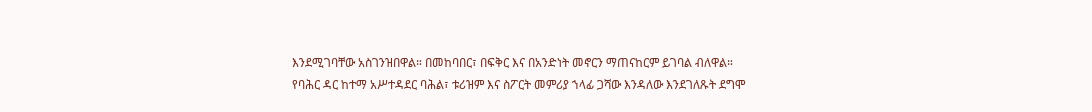እንደሚገባቸው አስገንዝበዋል። በመከባበር፣ በፍቅር እና በአንድነት መኖርን ማጠናከርም ይገባል ብለዋል።
የባሕር ዳር ከተማ አሥተዳደር ባሕል፣ ቱሪዝም እና ስፖርት መምሪያ ኀላፊ ጋሻው እንዳለው እንደገለጹት ደግሞ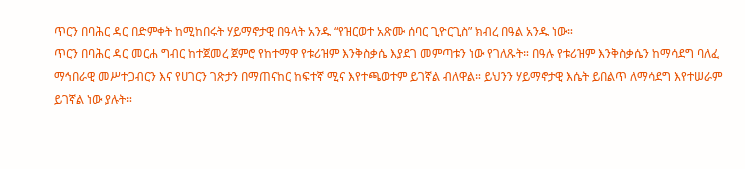ጥርን በባሕር ዳር በድምቀት ከሚከበሩት ሃይማኖታዊ በዓላት አንዱ “የዝርወተ አጽሙ ሰባር ጊዮርጊስ” ክብረ በዓል አንዱ ነው።
ጥርን በባሕር ዳር መርሐ ግብር ከተጀመረ ጀምሮ የከተማዋ የቱሪዝም እንቅስቃሴ እያደገ መምጣቱን ነው የገለጹት። በዓሉ የቱሪዝም እንቅስቃሴን ከማሳደግ ባለፈ ማኅበራዊ መሥተጋብርን እና የሀገርን ገጽታን በማጠናከር ከፍተኛ ሚና እየተጫወተም ይገኛል ብለዋል። ይህንን ሃይማኖታዊ እሴት ይበልጥ ለማሳደግ እየተሠራም ይገኛል ነው ያሉት።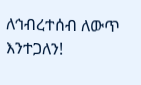ለኅብረተሰብ ለውጥ እንተጋለን!